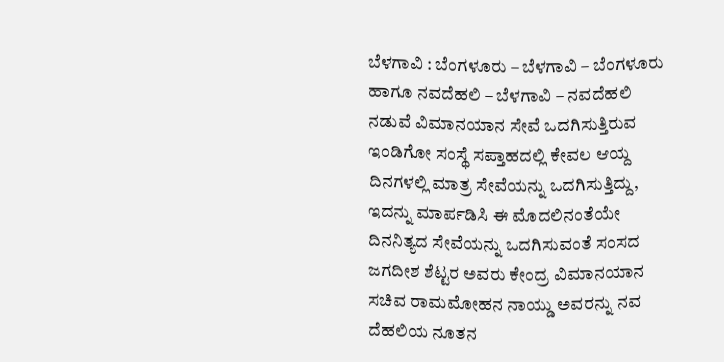ಬೆಳಗಾವಿ : ಬೆಂಗಳೂರು – ಬೆಳಗಾವಿ – ಬೆಂಗಳೂರು ಹಾಗೂ ನವದೆಹಲಿ – ಬೆಳಗಾವಿ – ನವದೆಹಲಿ ನಡುವೆ ವಿಮಾನಯಾನ ಸೇವೆ ಒದಗಿಸುತ್ತಿರುವ ಇಂಡಿಗೋ ಸಂಸ್ಥೆ ಸಪ್ತಾಹದಲ್ಲಿ ಕೇವಲ ಆಯ್ದ ದಿನಗಳಲ್ಲಿ ಮಾತ್ರ ಸೇವೆಯನ್ನು ಒದಗಿಸುತ್ತಿದ್ದು, ಇದನ್ನು ಮಾರ್ಪಡಿಸಿ ಈ ಮೊದಲಿನಂತೆಯೇ ದಿನನಿತ್ಯದ ಸೇವೆಯನ್ನು ಒದಗಿಸುವಂತೆ ಸಂಸದ ಜಗದೀಶ ಶೆಟ್ಟರ ಅವರು ಕೇಂದ್ರ ವಿಮಾನಯಾನ ಸಚಿವ ರಾಮಮೋಹನ ನಾಯ್ಡು ಅವರನ್ನು ನವ ದೆಹಲಿಯ ನೂತನ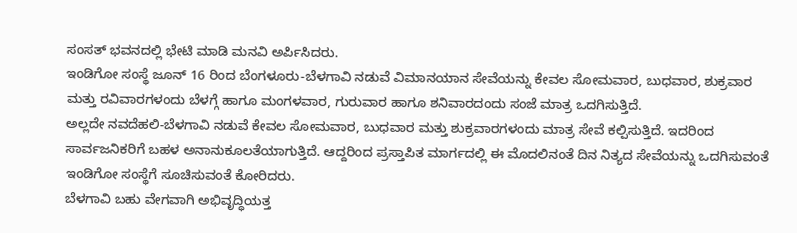ಸಂಸತ್ ಭವನದಲ್ಲಿ ಭೇಟಿ ಮಾಡಿ ಮನವಿ ಅರ್ಪಿಸಿದರು.
ಇಂಡಿಗೋ ಸಂಸ್ಥೆ ಜೂನ್ 16 ರಿಂದ ಬೆಂಗಳೂರು-ಬೆಳಗಾವಿ ನಡುವೆ ವಿಮಾನಯಾನ ಸೇವೆಯನ್ನು ಕೇವಲ ಸೋಮವಾರ, ಬುಧವಾರ, ಶುಕ್ರವಾರ ಮತ್ತು ರವಿವಾರಗಳಂದು ಬೆಳಗ್ಗೆ ಹಾಗೂ ಮಂಗಳವಾರ, ಗುರುವಾರ ಹಾಗೂ ಶನಿವಾರದಂದು ಸಂಜೆ ಮಾತ್ರ ಒದಗಿಸುತ್ತಿದೆ.
ಅಲ್ಲದೇ ನವದೆಹಲಿ-ಬೆಳಗಾವಿ ನಡುವೆ ಕೇವಲ ಸೋಮವಾರ, ಬುಧವಾರ ಮತ್ತು ಶುಕ್ರವಾರಗಳಂದು ಮಾತ್ರ ಸೇವೆ ಕಲ್ಪಿಸುತ್ತಿದೆ. ಇದರಿಂದ ಸಾರ್ವಜನಿಕರಿಗೆ ಬಹಳ ಅನಾನುಕೂಲತೆಯಾಗುತ್ತಿದೆ. ಆದ್ದರಿಂದ ಪ್ರಸ್ತಾಪಿತ ಮಾರ್ಗದಲ್ಲಿ ಈ ಮೊದಲಿನಂತೆ ದಿನ ನಿತ್ಯದ ಸೇವೆಯನ್ನು ಒದಗಿಸುವಂತೆ ಇಂಡಿಗೋ ಸಂಸ್ಥೆಗೆ ಸೂಚಿಸುವಂತೆ ಕೋರಿದರು.
ಬೆಳಗಾವಿ ಬಹು ವೇಗವಾಗಿ ಅಭಿವೃದ್ಧಿಯತ್ತ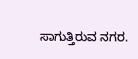ಸಾಗುತ್ತಿರುವ ನಗರ.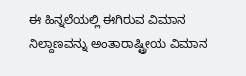ಈ ಹಿನ್ನಲೆಯಲ್ಲಿ ಈಗಿರುವ ವಿಮಾನ ನಿಲ್ದಾಣವನ್ನು ಅಂತಾರಾಷ್ಟ್ರೀಯ ವಿಮಾನ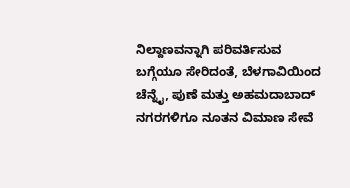ನಿಲ್ದಾಣವನ್ನಾಗಿ ಪರಿವರ್ತಿಸುವ ಬಗ್ಗೆಯೂ ಸೇರಿದಂತೆ, ಬೆಳಗಾವಿಯಿಂದ ಚೆನ್ನೈ, ಪುಣೆ ಮತ್ತು ಅಹಮದಾಬಾದ್ ನಗರಗಳಿಗೂ ನೂತನ ವಿಮಾಣ ಸೇವೆ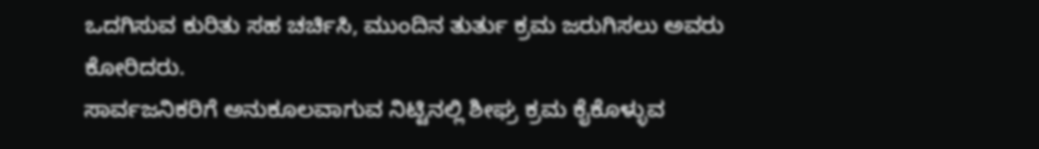ಒದಗಿಸುವ ಕುರಿತು ಸಹ ಚರ್ಚಿಸಿ, ಮುಂದಿನ ತುರ್ತು ಕ್ರಮ ಜರುಗಿಸಲು ಅವರು ಕೋರಿದರು.
ಸಾರ್ವಜನಿಕರಿಗೆ ಅನುಕೂಲವಾಗುವ ನಿಟ್ಟಿನಲ್ಲಿ ಶೀಘ್ರ ಕ್ರಮ ಕೈಕೊಳ್ಳುವ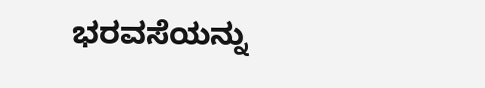ಭರವಸೆಯನ್ನು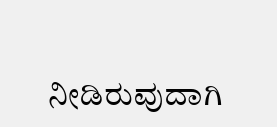ನೀಡಿರುವುದಾಗಿ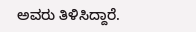ಅವರು ತಿಳಿಸಿದ್ದಾರೆ.